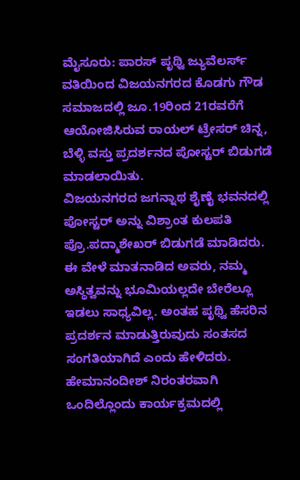ಮೈಸೂರು: ಪಾರಸ್ ಪೃಥ್ವಿ ಜ್ಯುವೆಲರ್ಸ್ ವತಿಯಿಂದ ವಿಜಯನಗರದ ಕೊಡಗು ಗೌಡ ಸಮಾಜದಲ್ಲಿ ಜೂ.19ರಿಂದ 21ರವರೆಗೆ ಆಯೋಜಿಸಿರುವ ರಾಯಲ್ ಟ್ರೇಸರ್ ಚಿನ್ನ, ಬೆಳ್ಳಿ ವಸ್ತು ಪ್ರದರ್ಶನದ ಪೋಸ್ಟರ್ ಬಿಡುಗಡೆ ಮಾಡಲಾಯಿತು.
ವಿಜಯನಗರದ ಜಗನ್ನಾಥ ಶೈಣೈ ಭವನದಲ್ಲಿ ಪೋಸ್ಟರ್ ಅನ್ನು ವಿಶ್ರಾಂತ ಕುಲಪತಿ ಪ್ರೊ.ಪದ್ಮಾಶೇಖರ್ ಬಿಡುಗಡೆ ಮಾಡಿದರು.
ಈ ವೇಳೆ ಮಾತನಾಡಿದ ಅವರು, ನಮ್ಮ ಅಸ್ಥಿತ್ವವನ್ನು ಭೂಮಿಯಲ್ಲದೇ ಬೇರೆಲ್ಲೂ ಇಡಲು ಸಾಧ್ಯವಿಲ್ಲ. ಅಂತಹ ಪೃಥ್ವಿ ಹೆಸರಿನ ಪ್ರದರ್ಶನ ಮಾಡುತ್ತಿರುವುದು ಸಂತಸದ ಸಂಗತಿಯಾಗಿದೆ ಎಂದು ಹೇಳಿದರು.
ಹೇಮಾನಂದೀಶ್ ನಿರಂತರವಾಗಿ ಒಂದಿಲ್ಲೊಂದು ಕಾರ್ಯಕ್ರಮದಲ್ಲಿ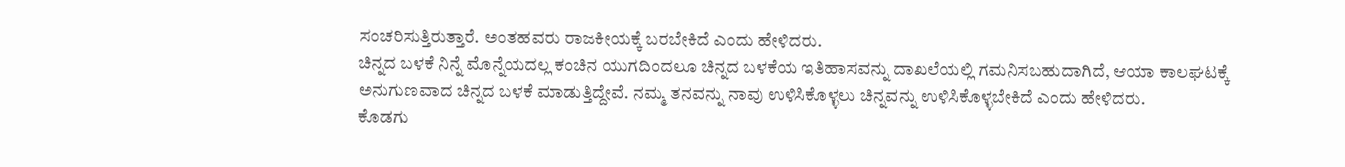ಸಂಚರಿಸುತ್ತಿರುತ್ತಾರೆ. ಅಂತಹವರು ರಾಜಕೀಯಕ್ಕೆ ಬರಬೇಕಿದೆ ಎಂದು ಹೇಳಿದರು.
ಚಿನ್ನದ ಬಳಕೆ ನಿನ್ನೆ ಮೊನ್ನೆಯದಲ್ಲ ಕಂಚಿನ ಯುಗದಿಂದಲೂ ಚಿನ್ನದ ಬಳಕೆಯ ಇತಿಹಾಸವನ್ನು ದಾಖಲೆಯಲ್ಲಿ ಗಮನಿಸಬಹುದಾಗಿದೆ, ಆಯಾ ಕಾಲಘಟಕ್ಕೆ ಅನುಗುಣವಾದ ಚಿನ್ನದ ಬಳಕೆ ಮಾಡುತ್ತಿದ್ದೇವೆ. ನಮ್ಮ ತನವನ್ನು ನಾವು ಉಳಿಸಿಕೊಳ್ಳಲು ಚಿನ್ನವನ್ನು ಉಳಿಸಿಕೊಳ್ಳಬೇಕಿದೆ ಎಂದು ಹೇಳಿದರು.
ಕೊಡಗು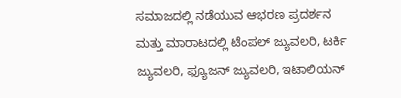ಸಮಾಜದಲ್ಲಿ ನಡೆಯುವ ಆಭರಣ ಪ್ರದರ್ಶನ ಮತ್ತು ಮಾರಾಟದಲ್ಲಿ ಟೆಂಪಲ್ ಜ್ಯುವಲರಿ, ಟರ್ಕಿ ಜ್ಯುವಲರಿ, ಫ್ಯೂಜನ್ ಜ್ಯುವಲರಿ, ಇಟಾಲಿಯನ್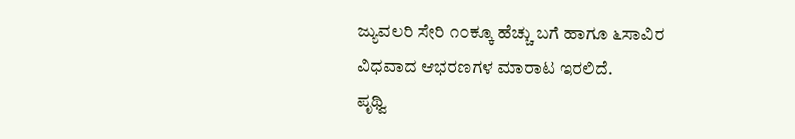ಜ್ಯುವಲರಿ ಸೇರಿ ೧೦ಕ್ಕೂ ಹೆಚ್ಚು ಬಗೆ ಹಾಗೂ ೬ಸಾವಿರ ವಿಧವಾದ ಆಭರಣಗಳ ಮಾರಾಟ ಇರಲಿದೆ.
ಪೃಥ್ವಿ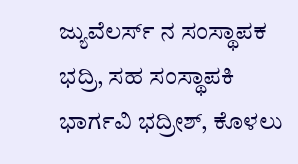ಜ್ಯುವೆಲರ್ಸ್ ನ ಸಂಸ್ಥಾಪಕ ಭದ್ರಿ, ಸಹ ಸಂಸ್ಥಾಪಕಿ ಭಾರ್ಗವಿ ಭದ್ರೀಶ್, ಕೊಳಲು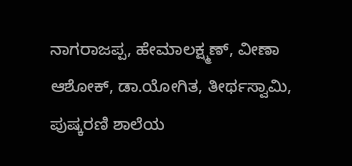ನಾಗರಾಜಪ್ಪ, ಹೇಮಾಲಕ್ಷ್ಮಣ್, ವೀಣಾ ಆಶೋಕ್, ಡಾ.ಯೋಗಿತ, ತೀರ್ಥಸ್ವಾಮಿ, ಪುಷ್ಕರಣಿ ಶಾಲೆಯ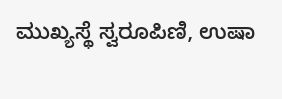ಮುಖ್ಯಸ್ಥೆ ಸ್ವರೂಪಿಣಿ, ಉಷಾ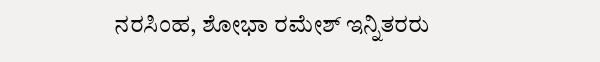ನರಸಿಂಹ, ಶೋಭಾ ರಮೇಶ್ ಇನ್ನಿತರರು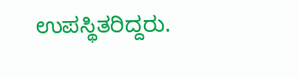ಉಪಸ್ಥಿತರಿದ್ದರು.